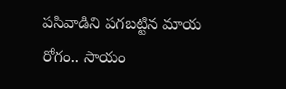పసివాడిని పగబట్టిన మాయ రోగం.. సాయం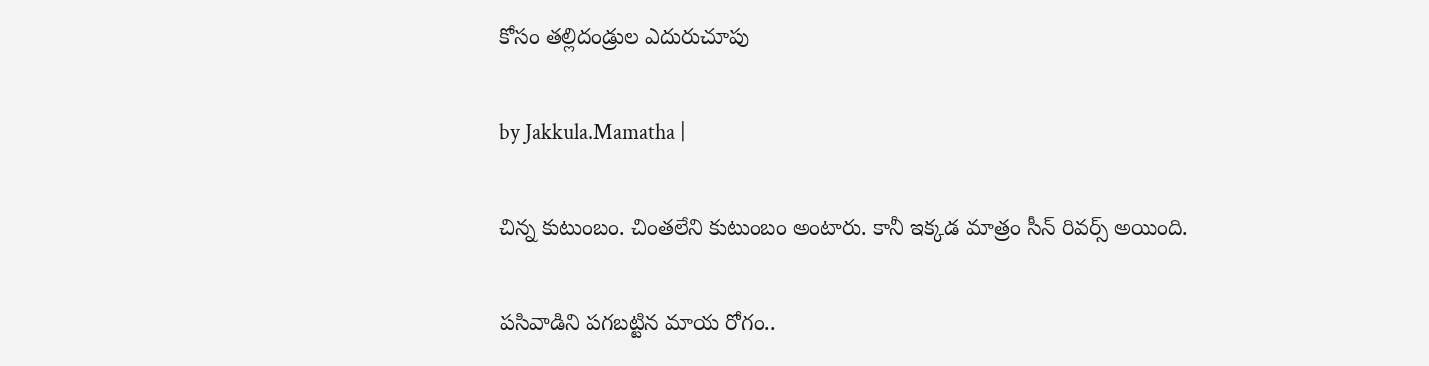కోసం తల్లిదండ్రుల ఎదురుచూపు

by Jakkula.Mamatha |

చిన్న కుటుంబం. చింతలేని కుటుంబం అంటారు. కానీ ఇక్కడ మాత్రం సీన్ రివర్స్ అయింది.

పసివాడిని పగబట్టిన మాయ రోగం..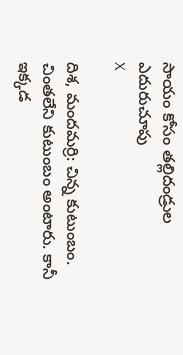సాయం కోసం తల్లిదండ్రుల ఎదురుచూపు
X

దిశ, మందమర్రి: చిన్న కుటుంబం. చింతలేని కుటుంబం అంటారు. కానీ ఇక్కడ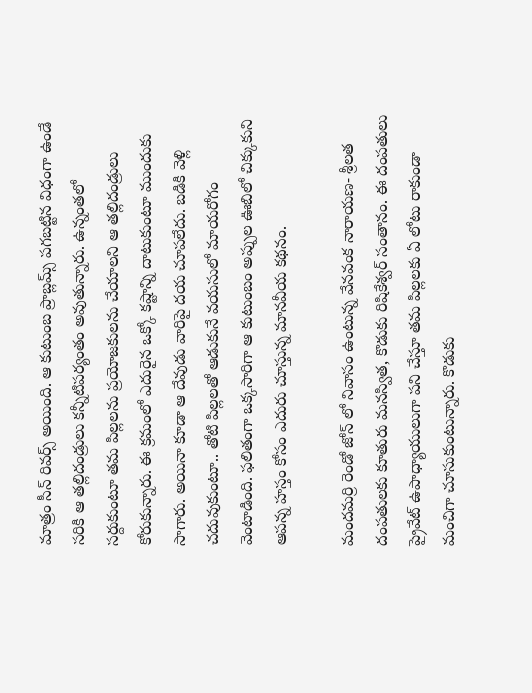మాత్రం సీన్ రివర్స్ అయింది. ఆ కుటుంబ ప్రాబ్లమ్స్ పగబట్టిన విధంగా ఉండే సరికి ఆ తల్లిదండ్రులు కన్నీటిపర్యంతం అవుతున్నారు. ఉన్నంతలో సర్దుకుంటూ తమ పిల్లలను ప్రయోజకులను చేయాలని ఆ తల్లిదండ్రులు కోరుకున్నారు. ఈ క్రమంలో ఎదురైన ఒక్కో కష్టాన్ని దాటుకుంటూ ముందుకు సాగారు. అయినా కూడా ఆ దేవుడు వారిపై దయ చూపలేదు. బడికి వెళ్లి చదువుకుంటూ.. తోటి పిల్లలతో ఆడుకునే వయసులో మాయరోగం వెంటాడింది. ఫలితంగా ఒక్కసారిగా ఆ కుటుంబం అప్పుల ఊబిలో చిక్కుకుని ఆపన్న హస్తం కోసం ఎదురు చూస్తున్న మానవీయ కథనం.

మందమర్రి రెండో జోన్ లో నివాసం ఉంటున్న వేనవంక నారాయణ- శ్రీలత దంపతులకు కూతురు మనస్విత, కొడుకు రిషికేశ్వర్ సంతానం. ఈ దంపతులు ప్రైవేట్ ఉపాధ్యాయులుగా పని చేస్తూ తమ పిల్లలకు ఏ లోటు రాకుండా మంచిగా చూసుకుంటున్నారు. కొడుకు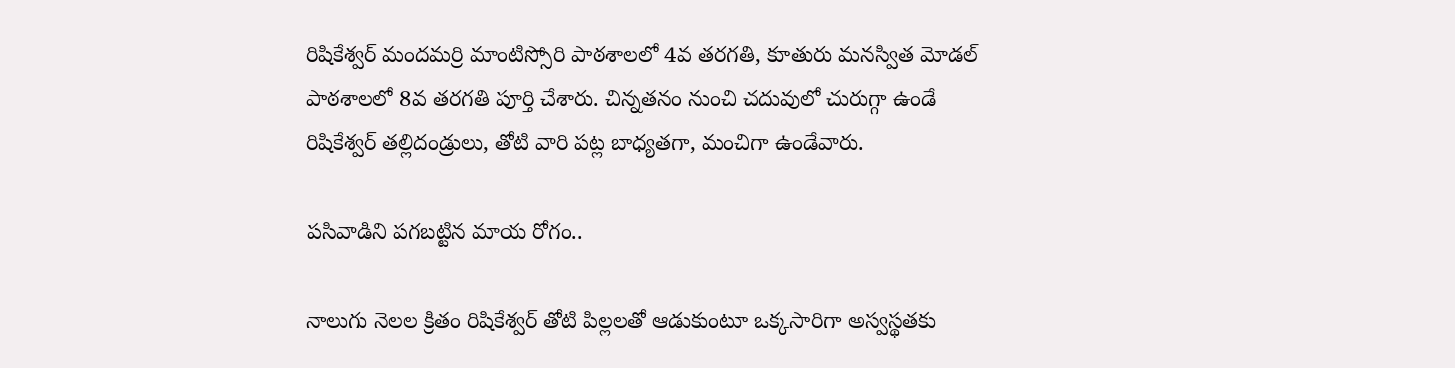రిషికేశ్వర్ మందమర్రి మాంటిస్సోరి పాఠశాలలో 4వ తరగతి, కూతురు మనస్విత మోడల్ పాఠశాలలో 8వ తరగతి పూర్తి చేశారు. చిన్నతనం నుంచి చదువులో చురుగ్గా ఉండే రిషికేశ్వర్ తల్లిదండ్రులు, తోటి వారి పట్ల బాధ్యతగా, మంచిగా ఉండేవారు.

పసివాడిని పగబట్టిన మాయ రోగం..

నాలుగు నెలల క్రితం రిషికేశ్వర్ తోటి పిల్లలతో ఆడుకుంటూ ఒక్కసారిగా అస్వస్థతకు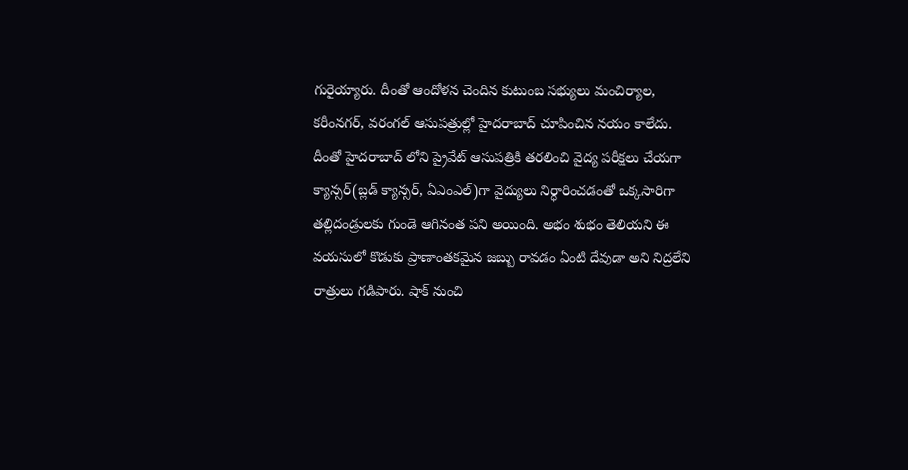గురైయ్యారు. దీంతో ఆందోళన చెందిన కుటుంబ సభ్యులు మంచిర్యాల, కరీంనగర్, వరంగల్ ఆసుపత్రుల్లో హైదరాబాద్ చూపించిన నయం కాలేదు. దీంతో హైదరాబాద్ లోని ప్రైవేట్ ఆసుపత్రికి తరలించి వైద్య పరీక్షలు చేయగా క్యాన్సర్(బ్లడ్ క్యాన్సర్, ఏఎంఎల్)గా వైద్యులు నిర్ధారించడంతో ఒక్కసారిగా తల్లిదండ్రులకు గుండె ఆగినంత పని అయింది. అభం శుభం తెలియని ఈ వయసులో కొడుకు ప్రాణాంతకమైన జబ్బు రావడం ఏంటి దేవుడా అని నిద్రలేని రాత్రులు గడిపారు. షాక్ నుంచి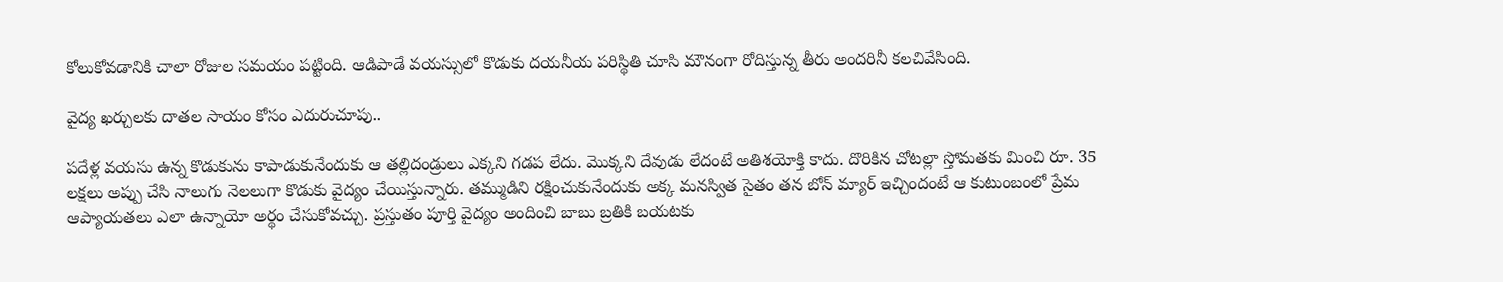కోలుకోవడానికి చాలా రోజుల సమయం పట్టింది. ఆడిపాడే వయస్సులో కొడుకు దయనీయ పరిస్థితి చూసి మౌనంగా రోదిస్తున్న తీరు అందరినీ కలచివేసింది.

వైద్య ఖర్చులకు దాతల సాయం కోసం ఎదురుచూపు..

పదేళ్ల వయసు ఉన్న కొడుకును కాపాడుకునేందుకు ఆ తల్లిదండ్రులు ఎక్కని గడప లేదు. మొక్కని దేవుడు లేదంటే అతిశయోక్తి కాదు. దొరికిన చోటల్లా స్తోమతకు మించి రూ. 35 లక్షలు అప్పు చేసి నాలుగు నెలలుగా కొడుకు వైద్యం చేయిస్తున్నారు. తమ్ముడిని రక్షించుకునేందుకు అక్క మనస్విత సైతం తన బోన్ మ్యార్ ఇచ్చిందంటే ఆ కుటుంబంలో ప్రేమ ఆప్యాయతలు ఎలా ఉన్నాయో అర్థం చేసుకోవచ్చు. ప్రస్తుతం పూర్తి వైద్యం అందించి బాబు బ్రతికి బయటకు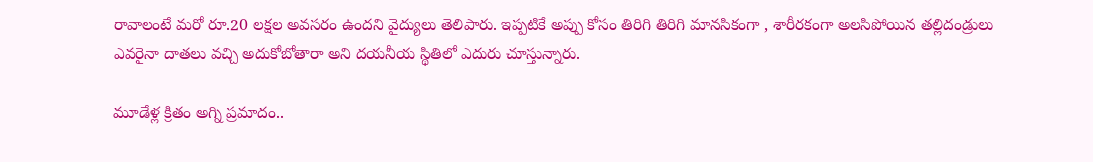రావాలంటే మరో రూ.20 లక్షల అవసరం ఉందని వైద్యులు తెలిపారు. ఇప్పటికే అప్పు కోసం తిరిగి తిరిగి మానసికంగా , శారీరకంగా అలసిపోయిన తల్లిదండ్రులు ఎవరైనా దాతలు వచ్చి అదుకోబోతారా అని దయనీయ స్థితిలో ఎదురు చూస్తున్నారు.

మూడేళ్ల క్రితం అగ్ని ప్రమాదం..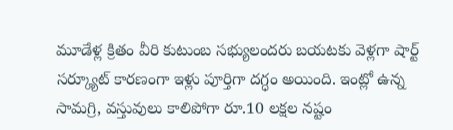మూడేళ్ల క్రితం వీరి కుటుంబ సభ్యులందరు బయటకు వెళ్లగా షార్ట్ సర్క్యూట్ కారణంగా ఇళ్లు పూర్తిగా దగ్ధం అయింది. ఇంట్లో ఉన్న సామగ్రి, వస్తువులు కాలిపోగా రూ.10 లక్షల నష్టం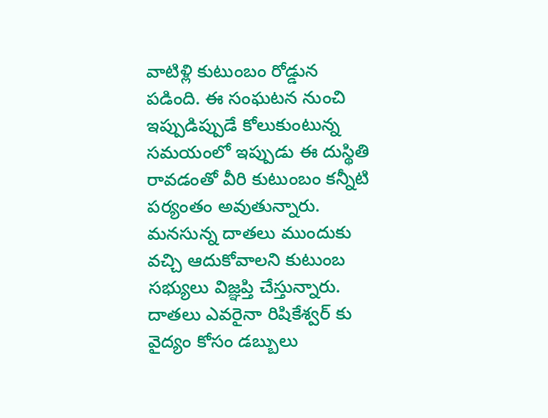వాటిళ్లి కుటుంబం రోడ్డున పడింది. ఈ సంఘటన నుంచి ఇప్పుడిప్పుడే కోలుకుంటున్న సమయంలో ఇప్పుడు ఈ దుస్థితి రావడంతో వీరి కుటుంబం కన్నీటి పర్యంతం అవుతున్నారు. మనసున్న దాతలు ముందుకు వచ్చి ఆదుకోవాలని కుటుంబ సభ్యులు విజ్ఞప్తి చేస్తున్నారు. దాతలు ఎవరైనా రిషికేశ్వర్ కు వైద్యం కోసం డబ్బులు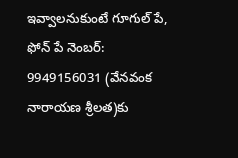ఇవ్వాలనుకుంటే గూగుల్ పే, ఫోన్ పే నెంబర్: 9949156031 (వేనవంక నారాయణ శ్రీలత)కు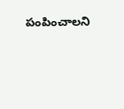పంపించాలని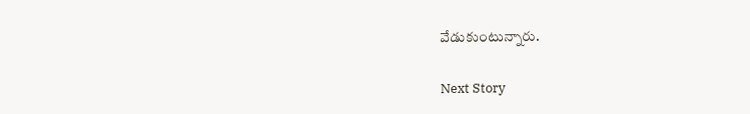వేడుకుంటున్నారు.

Next Story